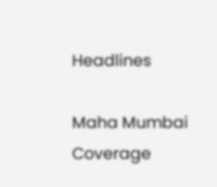Headlines

Maha Mumbai Coverage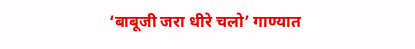‘बाबूजी जरा धीरे चलो’ गाण्यात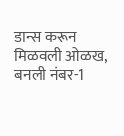डान्स करून मिळवली ओळख, बनली नंबर-1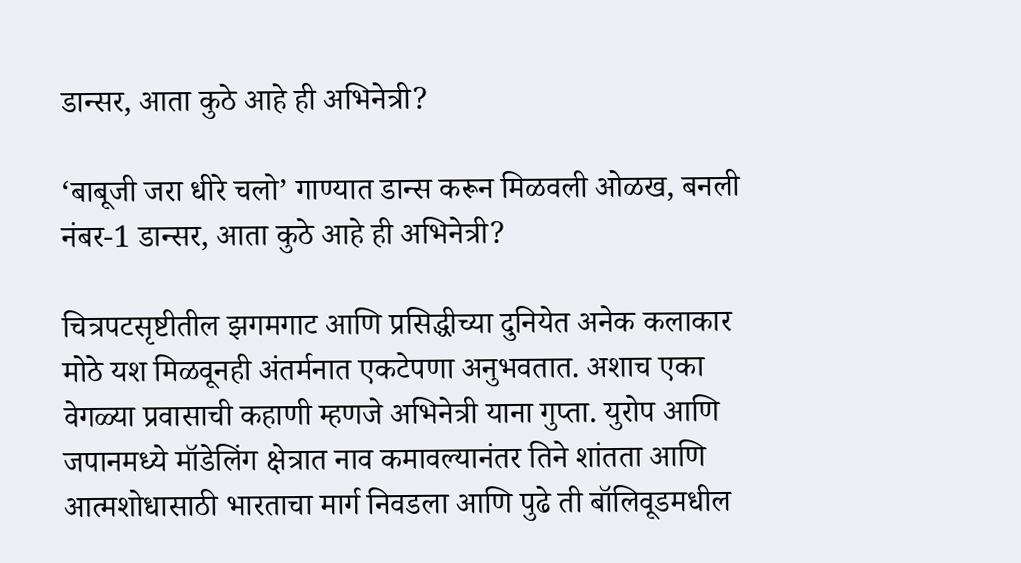डान्सर, आता कुठे आहे ही अभिनेत्री?

‘बाबूजी जरा धीरे चलो’ गाण्यात डान्स करून मिळवली ओळख, बनली नंबर-1 डान्सर, आता कुठे आहे ही अभिनेत्री?

चित्रपटसृष्टीतील झगमगाट आणि प्रसिद्धीच्या दुनियेत अनेक कलाकार मोठे यश मिळवूनही अंतर्मनात एकटेपणा अनुभवतात. अशाच एका वेगळ्या प्रवासाची कहाणी म्हणजे अभिनेत्री याना गुप्ता. युरोप आणि जपानमध्ये मॉडेलिंग क्षेत्रात नाव कमावल्यानंतर तिने शांतता आणि आत्मशोधासाठी भारताचा मार्ग निवडला आणि पुढे ती बॉलिवूडमधील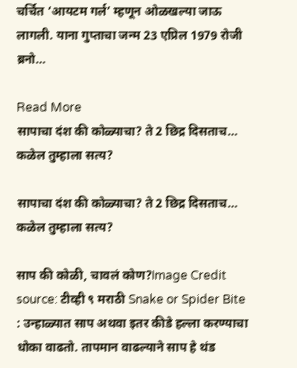चर्चित ‘आयटम गर्ल’ म्हणून ओळखल्या जाऊ लागली. याना गुप्ताचा जन्म 23 एप्रिल 1979 रोजी ब्रनो…

Read More
सापाचा दंश की कोळ्याचा? ते 2 छिद्र दिसताच… कळेल तुम्हाला सत्य?

सापाचा दंश की कोळ्याचा? ते 2 छिद्र दिसताच… कळेल तुम्हाला सत्य?

साप की कोळी, चावलं कोण?Image Credit source: टीव्ही ९ मराठी Snake or Spider Bite : उन्हाळ्यात साप अथवा इतर कीडे हल्ला करण्याचा धोका वाढतो. तापमान वाढल्याने साप हे थंड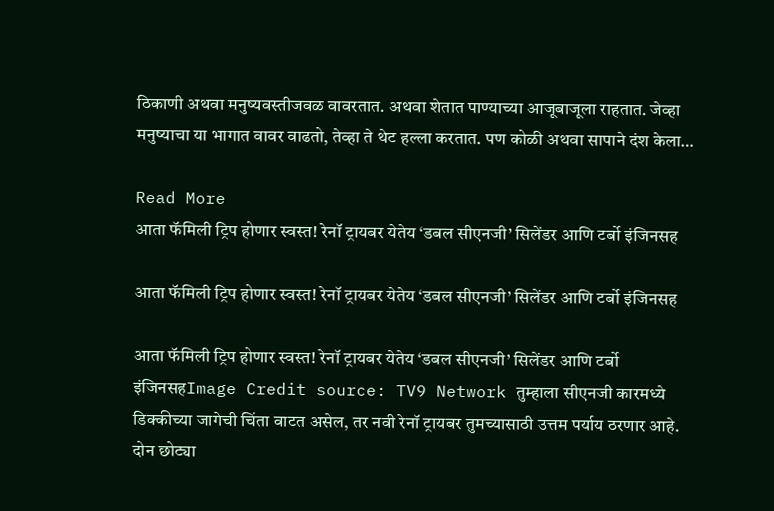ठिकाणी अथवा मनुष्यवस्तीजवळ वावरतात. अथवा शेतात पाण्याच्या आजूबाजूला राहतात. जेव्हा मनुष्याचा या भागात वावर वाढतो, तेव्हा ते थेट हल्ला करतात. पण कोळी अथवा सापाने दंश केला…

Read More
आता फॅमिली ट्रिप होणार स्वस्त! रेनॉ ट्रायबर येतेय ‘डबल सीएनजी’ सिलेंडर आणि टर्बो इंजिनसह

आता फॅमिली ट्रिप होणार स्वस्त! रेनॉ ट्रायबर येतेय ‘डबल सीएनजी’ सिलेंडर आणि टर्बो इंजिनसह

आता फॅमिली ट्रिप होणार स्वस्त! रेनॉ ट्रायबर येतेय ‘डबल सीएनजी’ सिलेंडर आणि टर्बो इंजिनसहImage Credit source: TV9 Network तुम्हाला सीएनजी कारमध्ये डिक्कीच्या जागेची चिंता वाटत असेल, तर नवी रेनॉ ट्रायबर तुमच्यासाठी उत्तम पर्याय ठरणार आहे. दोन छोट्या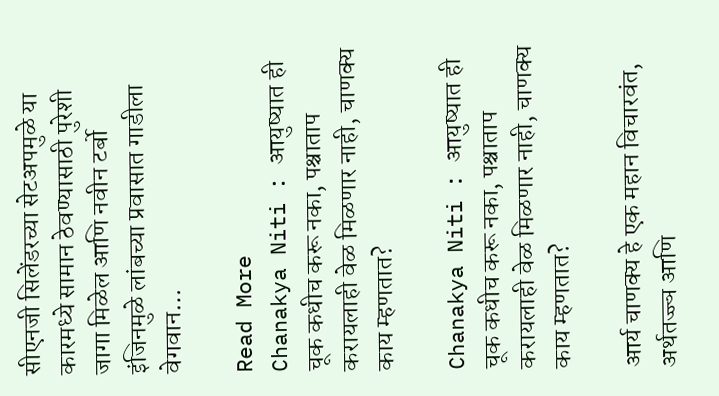सीएनजी सिलेंडरच्या सेटअपमुळे या कारमध्ये सामान ठेवण्यासाठी पुरेशी जागा मिळेल आणि नवीन टर्बो इंजिनमुळे लांबच्या प्रवासात गाडीला वेगवान…

Read More
Chanakya Niti : आयुष्यात ही चूक कधीच करू नका, पश्चाताप करायलाही वेळ मिळणार नाही, चाणक्य काय म्हणतात?

Chanakya Niti : आयुष्यात ही चूक कधीच करू नका, पश्चाताप करायलाही वेळ मिळणार नाही, चाणक्य काय म्हणतात?

आर्य चाणक्य हे एक महान विचारवंत, अर्थतज्ज्ञ आणि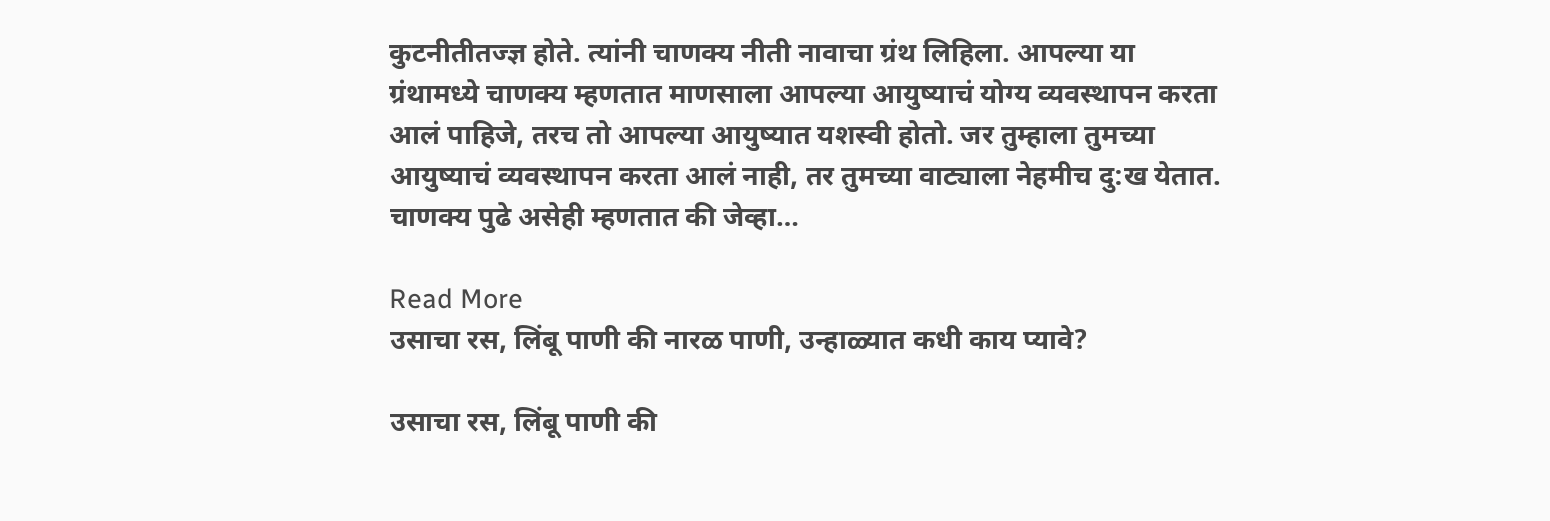कुटनीतीतज्ज्ञ होते. त्यांनी चाणक्य नीती नावाचा ग्रंथ लिहिला. आपल्या या ग्रंथामध्ये चाणक्य म्हणतात माणसाला आपल्या आयुष्याचं योग्य व्यवस्थापन करता आलं पाहिजे, तरच तो आपल्या आयुष्यात यशस्वी होतो. जर तुम्हाला तुमच्या आयुष्याचं व्यवस्थापन करता आलं नाही, तर तुमच्या वाट्याला नेहमीच दु:ख येतात. चाणक्य पुढे असेही म्हणतात की जेव्हा…

Read More
उसाचा रस, लिंबू पाणी की नारळ पाणी, उन्हाळ्यात कधी काय प्यावे?

उसाचा रस, लिंबू पाणी की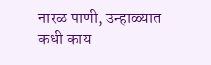नारळ पाणी, उन्हाळ्यात कधी काय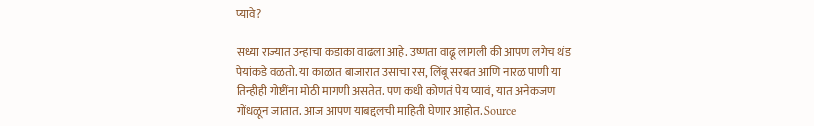प्यावे?

सध्या राज्यात उन्हाचा कडाका वाढला आहे. उष्णता वाढू लागली की आपण लगेच थंड पेयांकडे वळतो. या काळात बाजारात उसाचा रस, लिंबू सरबत आणि नारळ पाणी या तिन्हीही गोष्टींना मोठी मागणी असतेत. पण कधी कोणतं पेय प्यावं, यात अनेकजण गोंधळून जातात. आज आपण याबद्दलची माहिती घेणार आहोत. Source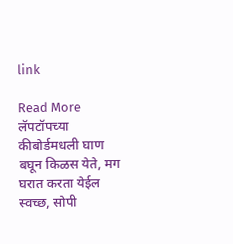link

Read More
लॅपटॉपच्या कीबोर्डमधली घाण बघून किळस येते, मग घरात करता येईल स्वच्छ, सोपी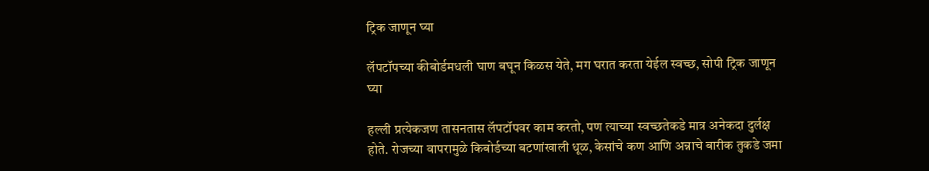ट्रिक जाणून घ्या

लॅपटॉपच्या कीबोर्डमधली घाण बघून किळस येते, मग घरात करता येईल स्वच्छ, सोपी ट्रिक जाणून घ्या

हल्ली प्रत्येकजण तासनतास लॅपटॉपवर काम करतो, पण त्याच्या स्वच्छतेकडे मात्र अनेकदा दुर्लक्ष होते. रोजच्या वापरामुळे किबोर्डच्या बटणांखाली धूळ, केसांचे कण आणि अन्नाचे बारीक तुकडे जमा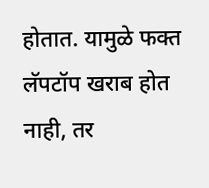होतात. यामुळे फक्त लॅपटॉप खराब होत नाही, तर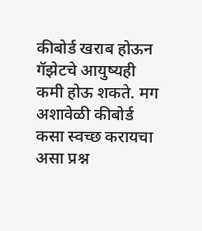कीबोर्ड खराब होऊन गॅझेटचे आयुष्यही कमी होऊ शकते. मग अशावेळी कीबोर्ड कसा स्वच्छ करायचा असा प्रश्न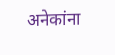अनेकांना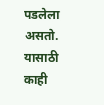पडलेला असतो. यासाठी काही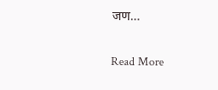जण…

Read More